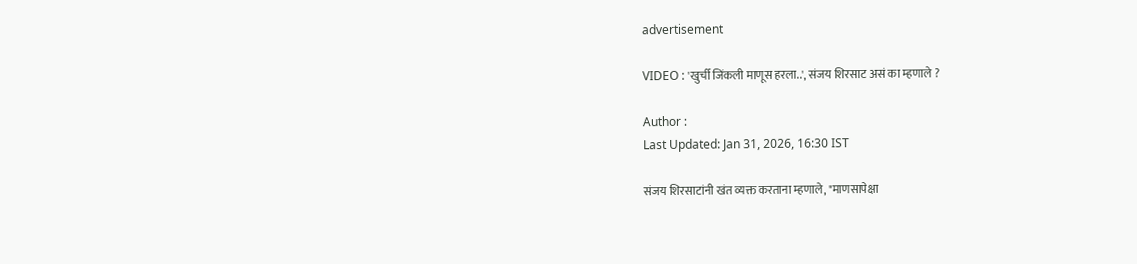advertisement

VIDEO : 'खुर्ची जिंकली माणूस हरला..', संजय शिरसाट असं का म्हणाले ?

Author :
Last Updated: Jan 31, 2026, 16:30 IST

संजय शिरसाटांनी खंत व्यक्त करताना म्हणाले, "माणसापेक्षा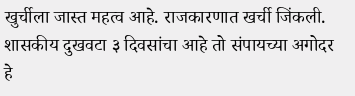खुर्चीला जास्त महत्व आहे. राजकारणात खर्ची जिंकली. शासकीय दुखवटा ३ दिवसांचा आहे तो संपायच्या अगोदर हे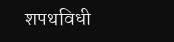शपथविधी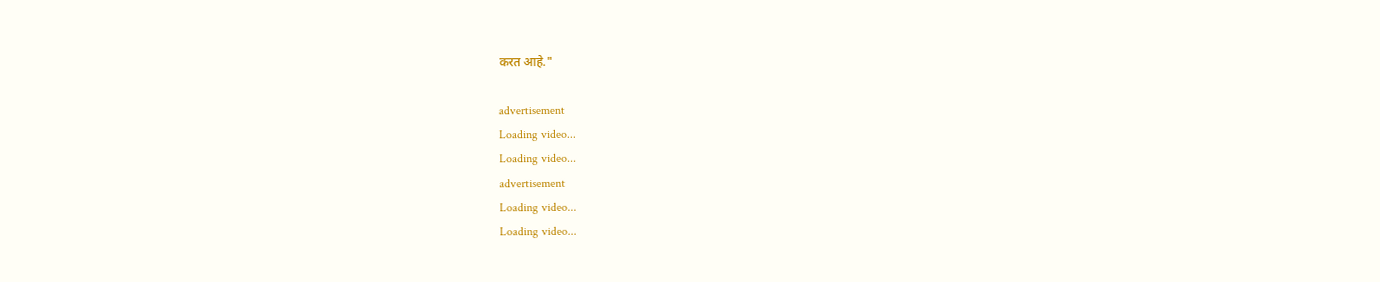करत आहे."

advertisement
Loading video...
Loading video...
advertisement
Loading video...
Loading video...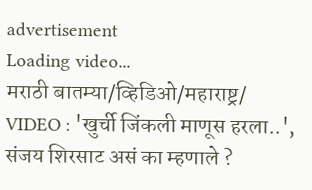advertisement
Loading video...
मराठी बातम्या/व्हिडिओ/महाराष्ट्र/
VIDEO : 'खुर्ची जिंकली माणूस हरला..', संजय शिरसाट असं का म्हणाले ?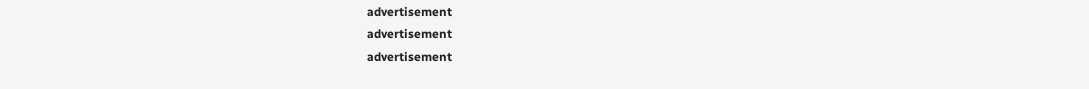advertisement
advertisement
advertisement